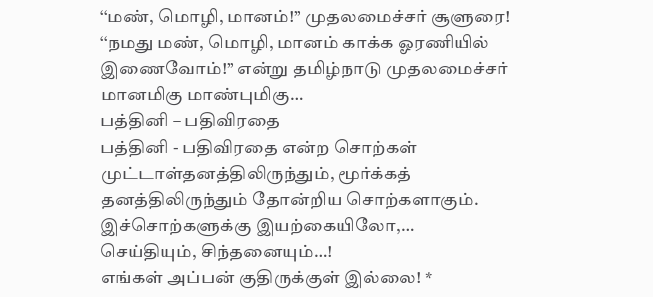‘‘மண், மொழி, மானம்!’’ முதலமைச்சர் சூளுரை!
‘‘நமது மண், மொழி, மானம் காக்க ஓரணியில் இணைவோம்!’’ என்று தமிழ்நாடு முதலமைச்சர் மானமிகு மாண்புமிகு…
பத்தினி – பதிவிரதை
பத்தினி - பதிவிரதை என்ற சொற்கள் முட்டாள்தனத்திலிருந்தும், மூர்க்கத் தனத்திலிருந்தும் தோன்றிய சொற்களாகும். இச்சொற்களுக்கு இயற்கையிலோ,…
செய்தியும், சிந்தனையும்…!
எங்கள் அப்பன் குதிருக்குள் இல்லை! *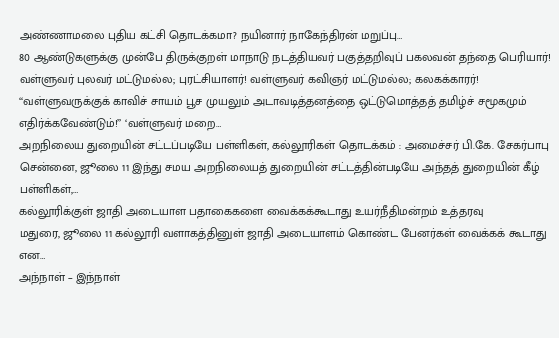அண்ணாமலை புதிய கட்சி தொடக்கமா? நயினார் நாகேந்திரன் மறுப்பு…
80 ஆண்டுகளுக்கு முன்பே திருக்குறள் மாநாடு நடத்தியவர் பகுத்தறிவுப் பகலவன் தந்தை பெரியார்! வள்ளுவர் புலவர் மட்டுமல்ல; புரட்சியாளர்! வள்ளுவர் கவிஞர் மட்டுமல்ல; கலகக்காரர்!
‘‘வள்ளுவருக்குக் காவிச் சாயம் பூச முயலும் அடாவடித்தனத்தை ஒட்டுமொத்தத் தமிழ்ச் சமூகமும் எதிர்க்கவேண்டும்!’’ ‘வள்ளுவர் மறை…
அறநிலைய துறையின் சட்டப்படியே பள்ளிகள், கல்லூரிகள் தொடக்கம் : அமைச்சர் பி.கே. சேகர்பாபு
சென்னை, ஜூலை 11 இந்து சமய அறநிலையத் துறையின் சட்டத்தின்படியே அந்தத் துறையின் கீழ் பள்ளிகள்,…
கல்லூரிக்குள் ஜாதி அடையாள பதாகைகளை வைக்கக்கூடாது உயர்நீதிமன்றம் உத்தரவு
மதுரை, ஜூலை 11 கல்லூரி வளாகத்தினுள் ஜாதி அடையாளம் கொண்ட பேனர்கள் வைக்கக் கூடாது என…
அந்நாள் – இந்நாள்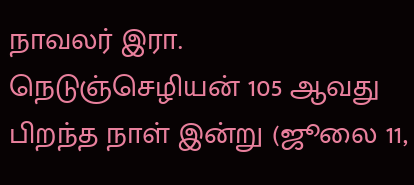நாவலர் இரா. நெடுஞ்செழியன் 105 ஆவது பிறந்த நாள் இன்று (ஜூலை 11,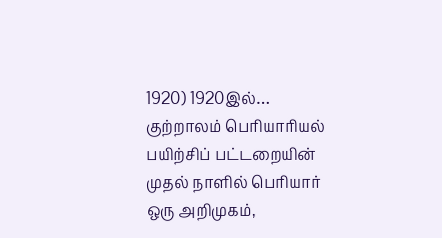1920) 1920இல்…
குற்றாலம் பெரியாரியல் பயிற்சிப் பட்டறையின் முதல் நாளில் பெரியார் ஒரு அறிமுகம்,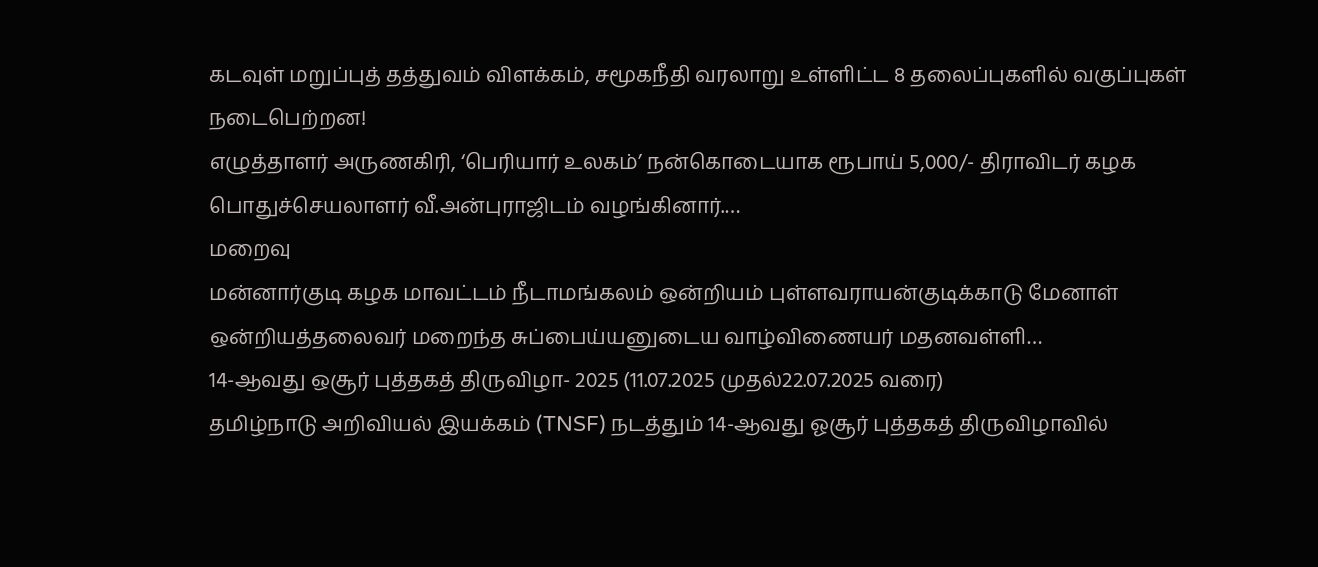கடவுள் மறுப்புத் தத்துவம் விளக்கம், சமூகநீதி வரலாறு உள்ளிட்ட 8 தலைப்புகளில் வகுப்புகள் நடைபெற்றன!
எழுத்தாளர் அருணகிரி, ‘பெரியார் உலகம்’ நன்கொடையாக ரூபாய் 5,000/- திராவிடர் கழக பொதுச்செயலாளர் வீ.அன்புராஜிடம் வழங்கினார்.…
மறைவு
மன்னார்குடி கழக மாவட்டம் நீடாமங்கலம் ஒன்றியம் புள்ளவராயன்குடிக்காடு மேனாள் ஒன்றியத்தலைவர் மறைந்த சுப்பைய்யனுடைய வாழ்விணையர் மதனவள்ளி…
14-ஆவது ஒசூர் புத்தகத் திருவிழா- 2025 (11.07.2025 முதல்22.07.2025 வரை)
தமிழ்நாடு அறிவியல் இயக்கம் (TNSF) நடத்தும் 14-ஆவது ஓசூர் புத்தகத் திருவிழாவில்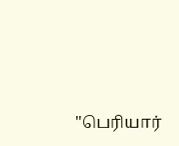"பெரியார்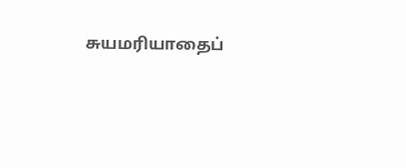சுயமரியாதைப்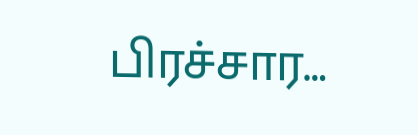பிரச்சார…